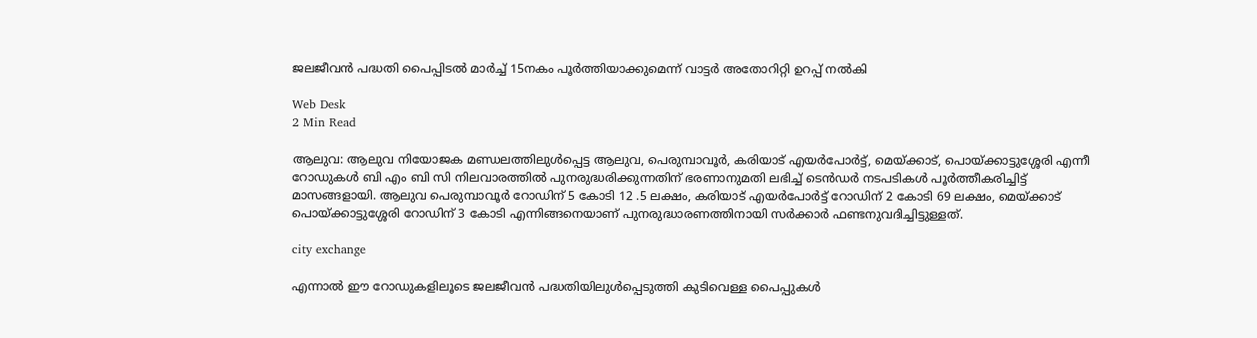ജലജീവന്‍ പദ്ധതി പൈപ്പിടല്‍ മാര്‍ച്ച് 15നകം പൂര്‍ത്തിയാക്കുമെന്ന് വാട്ടര്‍ അതോറിറ്റി ഉറപ്പ് നല്‍കി

Web Desk
2 Min Read

ആലുവ: ആലുവ നിയോജക മണ്ഡലത്തിലുള്‍പ്പെട്ട ആലുവ, പെരുമ്പാവൂര്‍, കരിയാട് എയര്‍പോര്‍ട്ട്, മെയ്ക്കാട്, പൊയ്ക്കാട്ടുശ്ശേരി എന്നീ റോഡുകള്‍ ബി എം ബി സി നിലവാരത്തില്‍ പുനരുദ്ധരിക്കുന്നതിന് ഭരണാനുമതി ലഭിച്ച് ടെന്‍ഡര്‍ നടപടികള്‍ പൂര്‍ത്തീകരിച്ചിട്ട് മാസങ്ങളായി. ആലുവ പെരുമ്പാവൂര്‍ റോഡിന് 5 കോടി 12 .5 ലക്ഷം, കരിയാട് എയര്‍പോര്‍ട്ട് റോഡിന് 2 കോടി 69 ലക്ഷം, മെയ്ക്കാട് പൊയ്ക്കാട്ടുശ്ശേരി റോഡിന് 3 കോടി എന്നിങ്ങനെയാണ് പുനരുദ്ധാരണത്തിനായി സര്‍ക്കാര്‍ ഫണ്ടനുവദിച്ചിട്ടുള്ളത്.

city exchange

എന്നാല്‍ ഈ റോഡുകളിലൂടെ ജലജീവന്‍ പദ്ധതിയിലുള്‍പ്പെടുത്തി കുടിവെള്ള പൈപ്പുകള്‍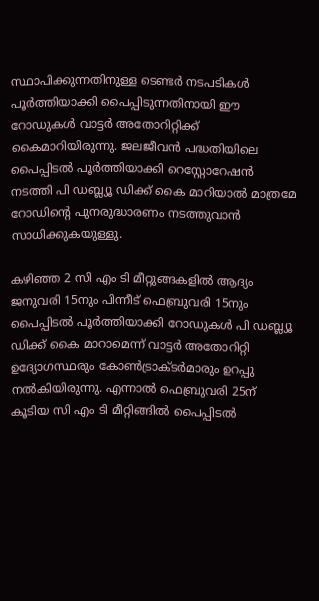സ്ഥാപിക്കുന്നതിനുള്ള ടെണ്ടര്‍ നടപടികള്‍ പൂര്‍ത്തിയാക്കി പൈപ്പിടുന്നതിനായി ഈ റോഡുകള്‍ വാട്ടര്‍ അതോറിറ്റിക്ക് കൈമാറിയിരുന്നു. ജലജീവന്‍ പദ്ധതിയിലെ പൈപ്പിടല്‍ പൂര്‍ത്തിയാക്കി റെസ്റ്റോറേഷന്‍ നടത്തി പി ഡബ്ല്യൂ ഡിക്ക് കൈ മാറിയാല്‍ മാത്രമേ റോഡിന്റെ പുനരുദ്ധാരണം നടത്തുവാന്‍ സാധിക്കുകയുള്ളു.

കഴിഞ്ഞ 2 സി എം ടി മീറ്റുങ്ങകളില്‍ ആദ്യം ജനുവരി 15നും പിന്നീട് ഫെബ്രുവരി 15നും പൈപ്പിടല്‍ പൂര്‍ത്തിയാക്കി റോഡുകള്‍ പി ഡബ്ല്യൂ ഡിക്ക് കൈ മാറാമെന്ന് വാട്ടര്‍ അതോറിറ്റി ഉദ്യോഗസ്ഥരും കോണ്‍ട്രാക്ടര്‍മാരും ഉറപ്പു നല്‍കിയിരുന്നു. എന്നാല്‍ ഫെബ്രുവരി 25ന് കൂടിയ സി എം ടി മീറ്റിങ്ങില്‍ പൈപ്പിടല്‍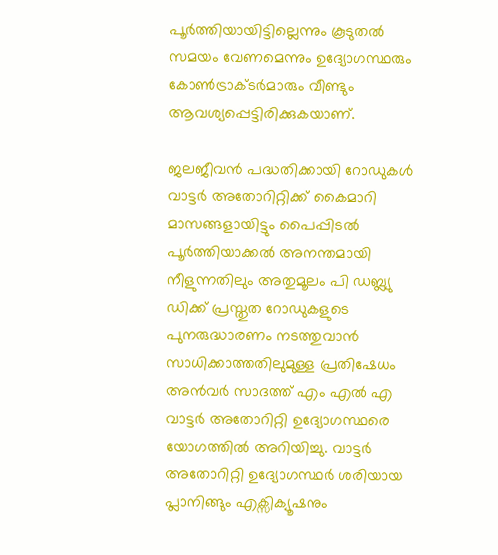പൂര്‍ത്തിയായിട്ടില്ലെന്നും കൂടുതല്‍ സമയം വേണമെന്നും ഉദ്യോഗസ്ഥരും കോണ്‍ട്രാക്ടര്‍മാരും വീണ്ടും ആവശ്യപ്പെട്ടിരിക്കുകയാണ്.

ജലജീവന്‍ പദ്ധതിക്കായി റോഡുകള്‍ വാട്ടര്‍ അതോറിറ്റിക്ക് കൈമാറി മാസങ്ങളായിട്ടും പൈപ്പിടല്‍ പൂര്‍ത്തിയാക്കല്‍ അനന്തമായി നീളുന്നതിലും അതുമൂലം പി ഡബ്ല്യു ഡിക്ക് പ്രസ്തുത റോഡുകളുടെ പുനരുദ്ധാരണം നടത്തുവാന്‍ സാധിക്കാത്തതിലുമുള്ള പ്രതിഷേധം അന്‍വര്‍ സാദത്ത് എം എല്‍ എ വാട്ടര്‍ അതോറിറ്റി ഉദ്യോഗസ്ഥരെ യോഗത്തില്‍ അറിയിച്ചു. വാട്ടര്‍ അതോറിറ്റി ഉദ്യോഗസ്ഥര്‍ ശരിയായ പ്ലാനിങ്ങും എക്സിക്യൂഷനും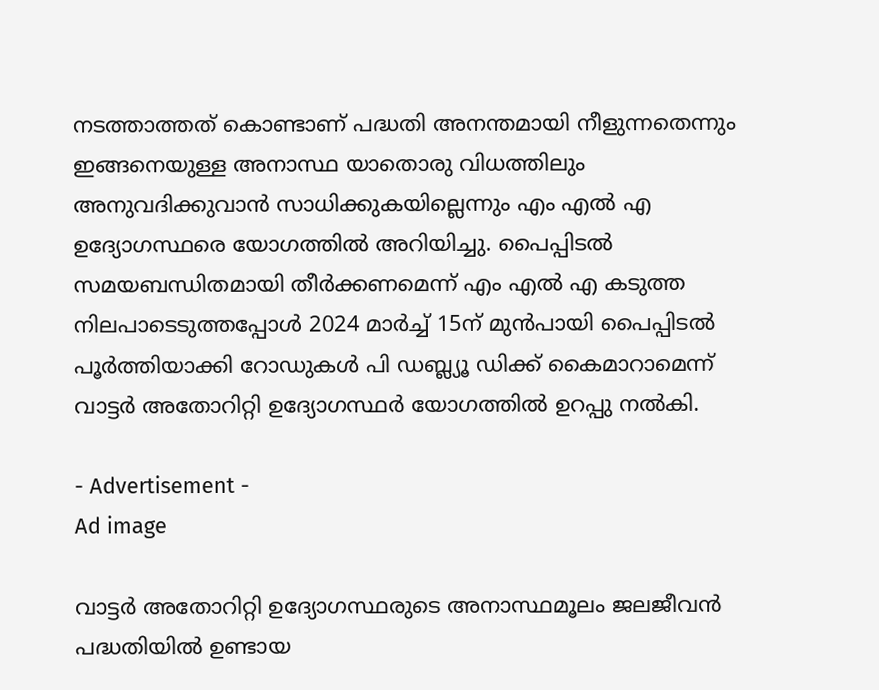നടത്താത്തത് കൊണ്ടാണ് പദ്ധതി അനന്തമായി നീളുന്നതെന്നും ഇങ്ങനെയുള്ള അനാസ്ഥ യാതൊരു വിധത്തിലും അനുവദിക്കുവാന്‍ സാധിക്കുകയില്ലെന്നും എം എല്‍ എ ഉദ്യോഗസ്ഥരെ യോഗത്തില്‍ അറിയിച്ചു. പൈപ്പിടല്‍ സമയബന്ധിതമായി തീര്‍ക്കണമെന്ന് എം എല്‍ എ കടുത്ത നിലപാടെടുത്തപ്പോള്‍ 2024 മാര്‍ച്ച് 15ന് മുന്‍പായി പൈപ്പിടല്‍ പൂര്‍ത്തിയാക്കി റോഡുകള്‍ പി ഡബ്ല്യൂ ഡിക്ക് കൈമാറാമെന്ന് വാട്ടര്‍ അതോറിറ്റി ഉദ്യോഗസ്ഥര്‍ യോഗത്തില്‍ ഉറപ്പു നല്‍കി.

- Advertisement -
Ad image

വാട്ടര്‍ അതോറിറ്റി ഉദ്യോഗസ്ഥരുടെ അനാസ്ഥമൂലം ജലജീവന്‍ പദ്ധതിയില്‍ ഉണ്ടായ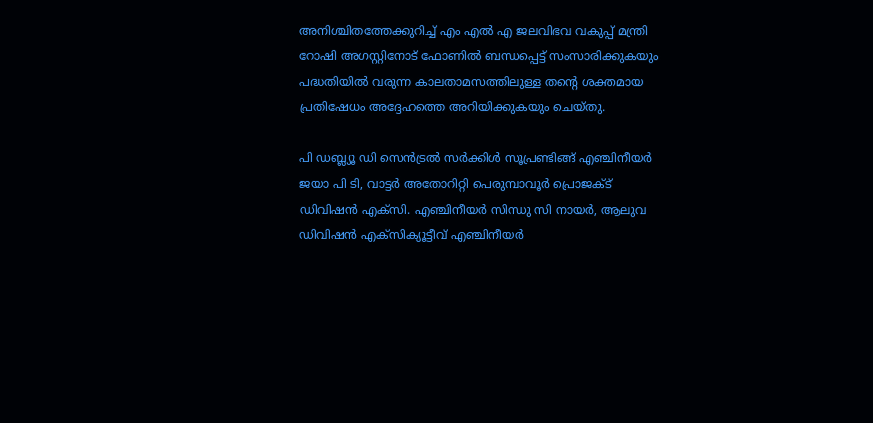അനിശ്ചിതത്തേക്കുറിച്ച് എം എല്‍ എ ജലവിഭവ വകുപ്പ് മന്ത്രി റോഷി അഗസ്റ്റിനോട് ഫോണില്‍ ബന്ധപ്പെട്ട് സംസാരിക്കുകയും പദ്ധതിയില്‍ വരുന്ന കാലതാമസത്തിലുള്ള തന്റെ ശക്തമായ പ്രതിഷേധം അദ്ദേഹത്തെ അറിയിക്കുകയും ചെയ്തു.

പി ഡബ്ല്യൂ ഡി സെന്‍ട്രല്‍ സര്‍ക്കിള്‍ സൂപ്രണ്ടിങ്ങ് എഞ്ചിനീയര്‍ ജയാ പി ടി, വാട്ടര്‍ അതോറിറ്റി പെരുമ്പാവൂര്‍ പ്രൊജക്ട് ഡിവിഷന്‍ എക്സി. എഞ്ചിനീയര്‍ സിന്ധു സി നായര്‍, ആലുവ ഡിവിഷന്‍ എക്സിക്യൂട്ടീവ് എഞ്ചിനീയര്‍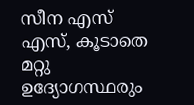സീന എസ് എസ്, കൂടാതെ മറ്റു ഉദ്യോഗസ്ഥരും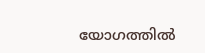യോഗത്തില്‍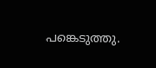പങ്കെടുത്തു.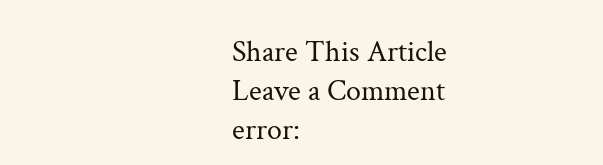Share This Article
Leave a Comment
error: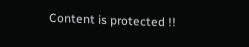Content is protected !!